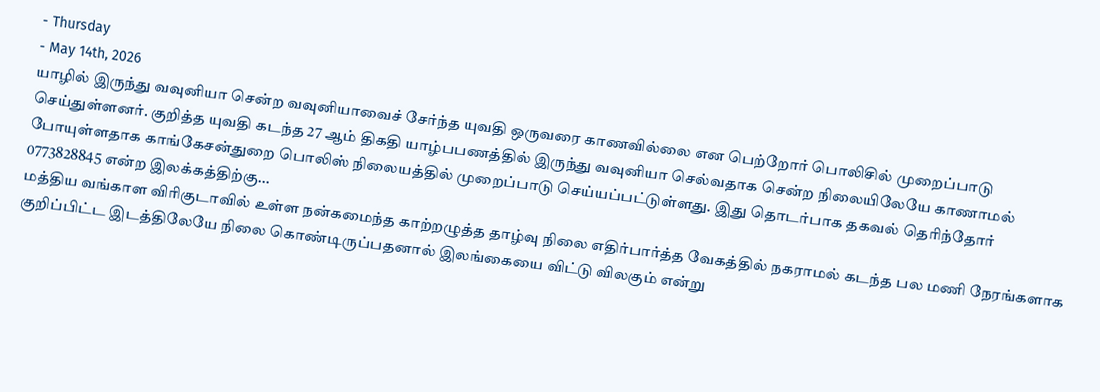- Thursday
- May 14th, 2026
யாழில் இருந்து வவுனியா சென்ற வவுனியாவைச் சேர்ந்த யுவதி ஒருவரை காணவில்லை என பெற்றோர் பொலிசில் முறைப்பாடு செய்துள்ளனர். குறித்த யுவதி கடந்த 27 ஆம் திகதி யாழ்பபணத்தில் இருந்து வவுனியா செல்வதாக சென்ற நிலையிலேயே காணாமல் போயுள்ளதாக காங்கேசன்துறை பொலிஸ் நிலையத்தில் முறைப்பாடு செய்யப்பட்டுள்ளது. இது தொடர்பாக தகவல் தெரிந்தோர் 0773828845 என்ற இலக்கத்திற்கு...
மத்திய வங்காள விரிகுடாவில் உள்ள நன்கமைந்த காற்றழுத்த தாழ்வு நிலை எதிர்பார்த்த வேகத்தில் நகராமல் கடந்த பல மணி நேரங்களாக குறிப்பிட்ட இடத்திலேயே நிலை கொண்டிருப்பதனால் இலங்கையை விட்டு விலகும் என்று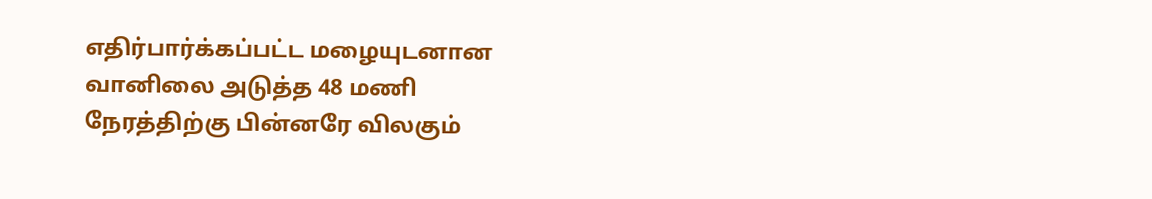எதிர்பார்க்கப்பட்ட மழையுடனான வானிலை அடுத்த 48 மணி நேரத்திற்கு பின்னரே விலகும்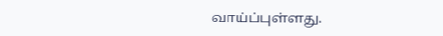வாய்ப்புள்ளது.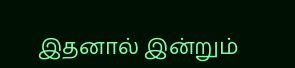இதனால் இன்றும்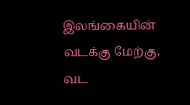இலங்கையின் வடக்கு மேற்கு, வட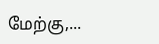மேற்கு,...